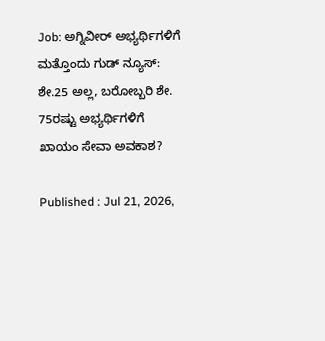Job: ಅಗ್ನಿವೀರ್‌ ಅಭ್ಯರ್ಥಿಗಳಿಗೆ ಮತ್ತೊಂದು ಗುಡ್ ನ್ಯೂಸ್‌: ಶೇ.25 ಅಲ್ಲ, ಬರೋಬ್ಬರಿ ಶೇ. 75ರಷ್ಟು ಅಭ್ಯರ್ಥಿಗಳಿಗೆ ಖಾಯಂ ಸೇವಾ ಅವಕಾಶ?

Published : Jul 21, 2026,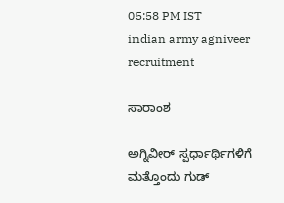05:58 PM IST
indian army agniveer recruitment

ಸಾರಾಂಶ

ಅಗ್ನಿವೀರ್ ಸ್ಪರ್ಧಾರ್ಥಿಗಳಿಗೆ ಮತ್ತೊಂದು ಗುಡ್‌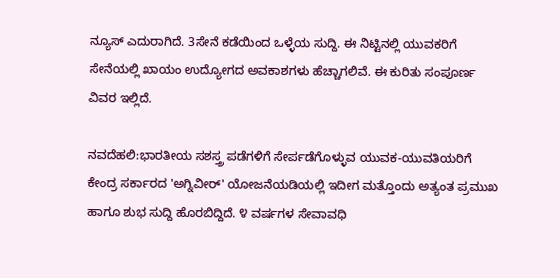ನ್ಯೂಸ್‌ ಎದುರಾಗಿದೆ. 3ಸೇನೆ ಕಡೆಯಿಂದ ಒಳ್ಳೆಯ ಸುದ್ದಿ. ಈ ನಿಟ್ಟಿನಲ್ಲಿ ಯುವಕರಿಗೆ ಸೇನೆಯಲ್ಲಿ ಖಾಯಂ ಉದ್ಯೋಗದ ಅವಕಾಶಗಳು ಹೆಚ್ಚಾಗಲಿವೆ. ಈ ಕುರಿತು ಸಂಪೂರ್ಣ ವಿವರ ಇಲ್ಲಿದೆ.

ನವದೆಹಲಿ:ಭಾರತೀಯ ಸಶಸ್ತ್ರ ಪಡೆಗಳಿಗೆ ಸೇರ್ಪಡೆಗೊಳ್ಳುವ ಯುವಕ-ಯುವತಿಯರಿಗೆ ಕೇಂದ್ರ ಸರ್ಕಾರದ 'ಅಗ್ನಿವೀರ್' ಯೋಜನೆಯಡಿಯಲ್ಲಿ ಇದೀಗ ಮತ್ತೊಂದು ಅತ್ಯಂತ ಪ್ರಮುಖ ಹಾಗೂ ಶುಭ ಸುದ್ದಿ ಹೊರಬಿದ್ದಿದೆ. ೪ ವರ್ಷಗಳ ಸೇವಾವಧಿ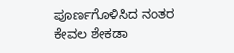ಪೂರ್ಣಗೊಳಿಸಿದ ನಂತರ ಕೇವಲ ಶೇಕಡಾ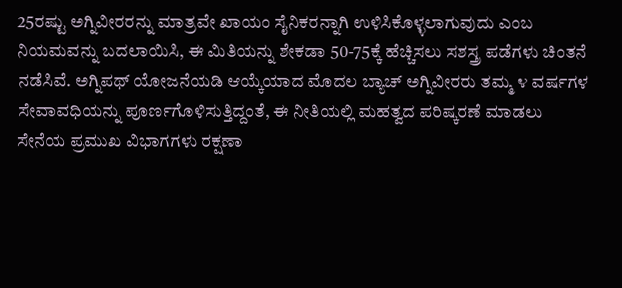25ರಷ್ಟು ಅಗ್ನಿವೀರರನ್ನು ಮಾತ್ರವೇ ಖಾಯಂ ಸೈನಿಕರನ್ನಾಗಿ ಉಳಿಸಿಕೊಳ್ಳಲಾಗುವುದು ಎಂಬ ನಿಯಮವನ್ನು ಬದಲಾಯಿಸಿ, ಈ ಮಿತಿಯನ್ನು ಶೇಕಡಾ 50-75ಕ್ಕೆ ಹೆಚ್ಚಿಸಲು ಸಶಸ್ತ್ರ ಪಡೆಗಳು ಚಿಂತನೆ ನಡೆಸಿವೆ. ಅಗ್ನಿಪಥ್ ಯೋಜನೆಯಡಿ ಆಯ್ಕೆಯಾದ ಮೊದಲ ಬ್ಯಾಚ್ ಅಗ್ನಿವೀರರು ತಮ್ಮ ೪ ವರ್ಷಗಳ ಸೇವಾವಧಿಯನ್ನು ಪೂರ್ಣಗೊಳಿಸುತ್ತಿದ್ದಂತೆ, ಈ ನೀತಿಯಲ್ಲಿ ಮಹತ್ವದ ಪರಿಷ್ಕರಣೆ ಮಾಡಲು ಸೇನೆಯ ಪ್ರಮುಖ ವಿಭಾಗಗಳು ರಕ್ಷಣಾ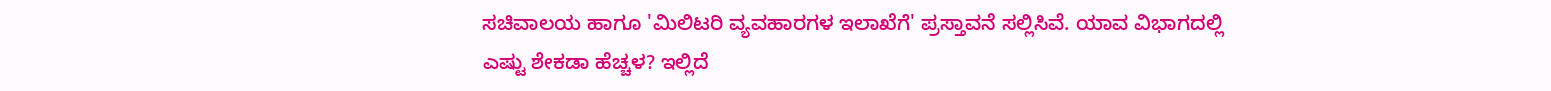ಸಚಿವಾಲಯ ಹಾಗೂ 'ಮಿಲಿಟರಿ ವ್ಯವಹಾರಗಳ ಇಲಾಖೆಗೆ' ಪ್ರಸ್ತಾವನೆ ಸಲ್ಲಿಸಿವೆ. ಯಾವ ವಿಭಾಗದಲ್ಲಿ ಎಷ್ಟು ಶೇಕಡಾ ಹೆಚ್ಚಳ? ಇಲ್ಲಿದೆ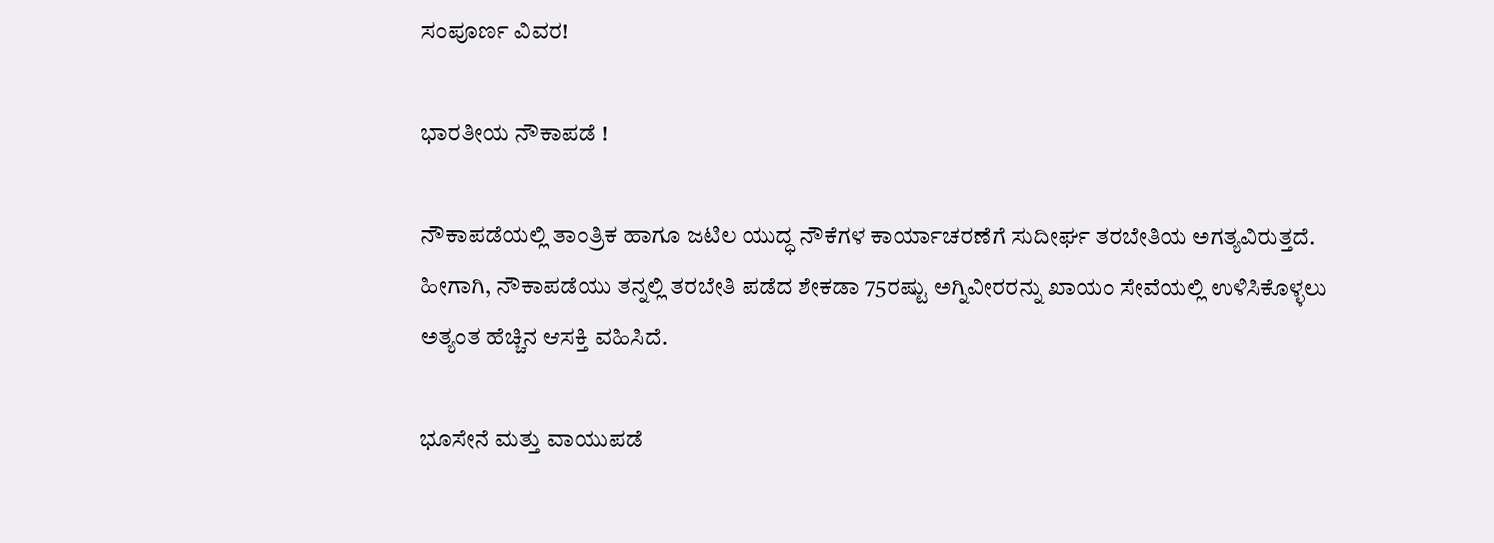ಸಂಪೂರ್ಣ ವಿವರ!

ಭಾರತೀಯ ನೌಕಾಪಡೆ !

ನೌಕಾಪಡೆಯಲ್ಲಿ ತಾಂತ್ರಿಕ ಹಾಗೂ ಜಟಿಲ ಯುದ್ಧ ನೌಕೆಗಳ ಕಾರ್ಯಾಚರಣೆಗೆ ಸುದೀರ್ಘ ತರಬೇತಿಯ ಅಗತ್ಯವಿರುತ್ತದೆ. ಹೀಗಾಗಿ, ನೌಕಾಪಡೆಯು ತನ್ನಲ್ಲಿ ತರಬೇತಿ ಪಡೆದ ಶೇಕಡಾ 75ರಷ್ಟು ಅಗ್ನಿವೀರರನ್ನು ಖಾಯಂ ಸೇವೆಯಲ್ಲಿ ಉಳಿಸಿಕೊಳ್ಳಲು ಅತ್ಯಂತ ಹೆಚ್ಚಿನ ಆಸಕ್ತಿ ವಹಿಸಿದೆ.

ಭೂಸೇನೆ ಮತ್ತು ವಾಯುಪಡೆ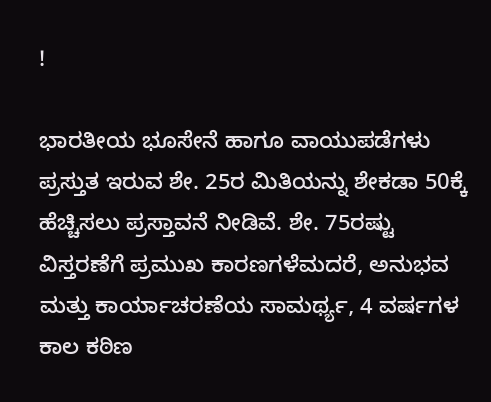!

ಭಾರತೀಯ ಭೂಸೇನೆ ಹಾಗೂ ವಾಯುಪಡೆಗಳು ಪ್ರಸ್ತುತ ಇರುವ ಶೇ. 25ರ ಮಿತಿಯನ್ನು ಶೇಕಡಾ 50ಕ್ಕೆ ಹೆಚ್ಚಿಸಲು ಪ್ರಸ್ತಾವನೆ ನೀಡಿವೆ. ಶೇ. 75ರಷ್ಟು ವಿಸ್ತರಣೆಗೆ ಪ್ರಮುಖ ಕಾರಣಗಳೆಮದರೆ, ಅನುಭವ ಮತ್ತು ಕಾರ್ಯಾಚರಣೆಯ ಸಾಮರ್ಥ್ಯ, 4 ವರ್ಷಗಳ ಕಾಲ ಕಠಿಣ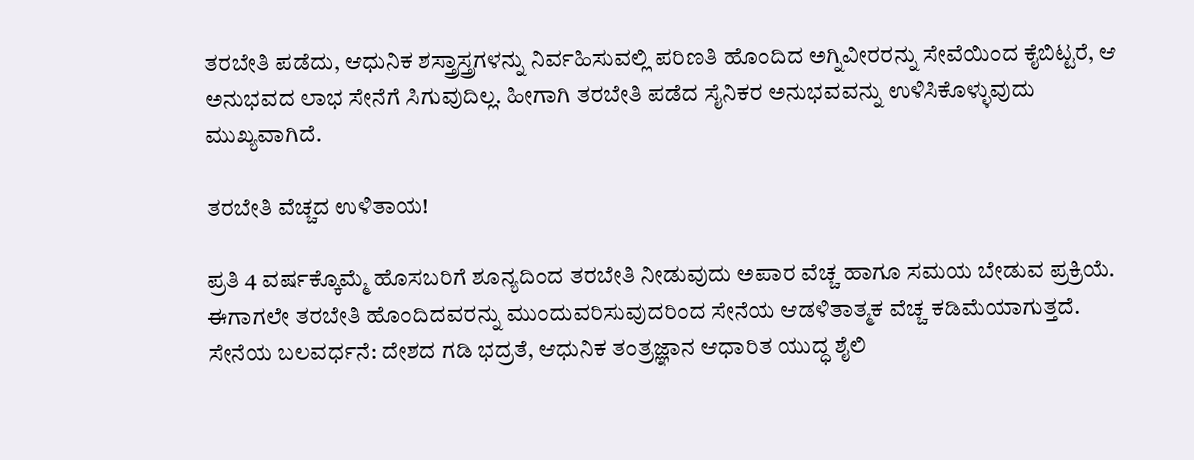ತರಬೇತಿ ಪಡೆದು, ಆಧುನಿಕ ಶಸ್ತ್ರಾಸ್ತ್ರಗಳನ್ನು ನಿರ್ವಹಿಸುವಲ್ಲಿ ಪರಿಣತಿ ಹೊಂದಿದ ಅಗ್ನಿವೀರರನ್ನು ಸೇವೆಯಿಂದ ಕೈಬಿಟ್ಟರೆ, ಆ ಅನುಭವದ ಲಾಭ ಸೇನೆಗೆ ಸಿಗುವುದಿಲ್ಲ. ಹೀಗಾಗಿ ತರಬೇತಿ ಪಡೆದ ಸೈನಿಕರ ಅನುಭವವನ್ನು ಉಳಿಸಿಕೊಳ್ಳುವುದು ಮುಖ್ಯವಾಗಿದೆ.

ತರಬೇತಿ ವೆಚ್ಚದ ಉಳಿತಾಯ!

ಪ್ರತಿ 4 ವರ್ಷಕ್ಕೊಮ್ಮೆ ಹೊಸಬರಿಗೆ ಶೂನ್ಯದಿಂದ ತರಬೇತಿ ನೀಡುವುದು ಅಪಾರ ವೆಚ್ಚ ಹಾಗೂ ಸಮಯ ಬೇಡುವ ಪ್ರಕ್ರಿಯೆ. ಈಗಾಗಲೇ ತರಬೇತಿ ಹೊಂದಿದವರನ್ನು ಮುಂದುವರಿಸುವುದರಿಂದ ಸೇನೆಯ ಆಡಳಿತಾತ್ಮಕ ವೆಚ್ಚ ಕಡಿಮೆಯಾಗುತ್ತದೆ. ಸೇನೆಯ ಬಲವರ್ಧನೆ: ದೇಶದ ಗಡಿ ಭದ್ರತೆ, ಆಧುನಿಕ ತಂತ್ರಜ್ಞಾನ ಆಧಾರಿತ ಯುದ್ಧ ಶೈಲಿ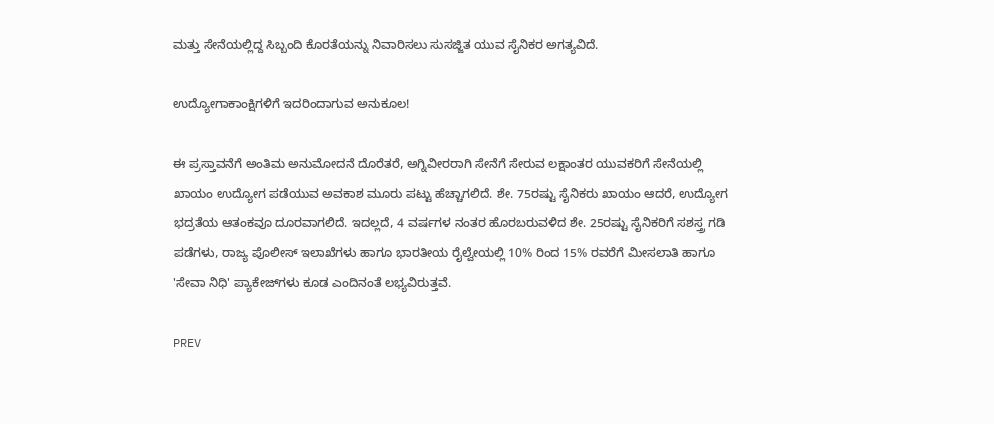ಮತ್ತು ಸೇನೆಯಲ್ಲಿದ್ದ ಸಿಬ್ಬಂದಿ ಕೊರತೆಯನ್ನು ನಿವಾರಿಸಲು ಸುಸಜ್ಜಿತ ಯುವ ಸೈನಿಕರ ಅಗತ್ಯವಿದೆ.

ಉದ್ಯೋಗಾಕಾಂಕ್ಷಿಗಳಿಗೆ ಇದರಿಂದಾಗುವ ಅನುಕೂಲ!

ಈ ಪ್ರಸ್ತಾವನೆಗೆ ಅಂತಿಮ ಅನುಮೋದನೆ ದೊರೆತರೆ, ಅಗ್ನಿವೀರರಾಗಿ ಸೇನೆಗೆ ಸೇರುವ ಲಕ್ಷಾಂತರ ಯುವಕರಿಗೆ ಸೇನೆಯಲ್ಲಿ ಖಾಯಂ ಉದ್ಯೋಗ ಪಡೆಯುವ ಅವಕಾಶ ಮೂರು ಪಟ್ಟು ಹೆಚ್ಚಾಗಲಿದೆ. ಶೇ. 75ರಷ್ಟು ಸೈನಿಕರು ಖಾಯಂ ಆದರೆ, ಉದ್ಯೋಗ ಭದ್ರತೆಯ ಆತಂಕವೂ ದೂರವಾಗಲಿದೆ. ಇದಲ್ಲದೆ, 4 ವರ್ಷಗಳ ನಂತರ ಹೊರಬರುವಳಿದ ಶೇ. 25ರಷ್ಟು ಸೈನಿಕರಿಗೆ ಸಶಸ್ತ್ರ ಗಡಿ ಪಡೆಗಳು, ರಾಜ್ಯ ಪೊಲೀಸ್ ಇಲಾಖೆಗಳು ಹಾಗೂ ಭಾರತೀಯ ರೈಲ್ವೇಯಲ್ಲಿ 10% ರಿಂದ 15% ರವರೆಗೆ ಮೀಸಲಾತಿ ಹಾಗೂ 'ಸೇವಾ ನಿಧಿ' ಪ್ಯಾಕೇಜ್‌ಗಳು ಕೂಡ ಎಂದಿನಂತೆ ಲಭ್ಯವಿರುತ್ತವೆ.

PREV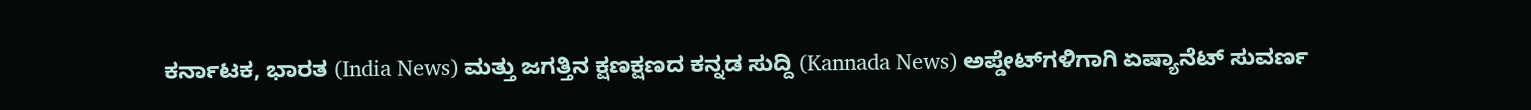ಕರ್ನಾಟಕ, ಭಾರತ (India News) ಮತ್ತು ಜಗತ್ತಿನ ಕ್ಷಣಕ್ಷಣದ ಕನ್ನಡ ಸುದ್ದಿ (Kannada News) ಅಪ್ಡೇಟ್‌ಗಳಿಗಾಗಿ ಏಷ್ಯಾನೆಟ್ ಸುವರ್ಣ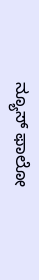ನ್ಯೂಸ್‌ ಫಾಲೋ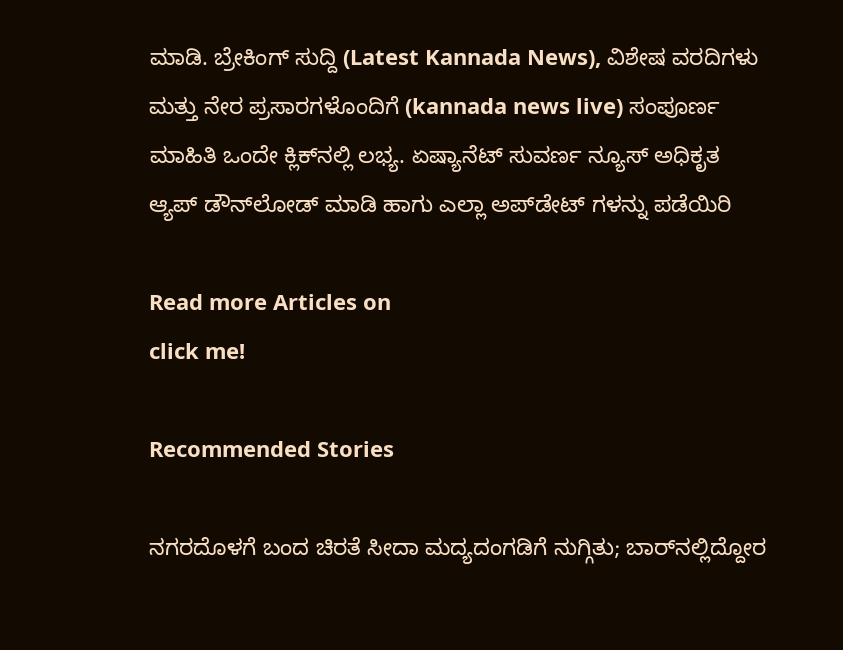ಮಾಡಿ. ಬ್ರೇಕಿಂಗ್ ಸುದ್ದಿ (Latest Kannada News), ವಿಶೇಷ ವರದಿಗಳು ಮತ್ತು ನೇರ ಪ್ರಸಾರಗಳೊಂದಿಗೆ (kannada news live) ಸಂಪೂರ್ಣ ಮಾಹಿತಿ ಒಂದೇ ಕ್ಲಿಕ್‌ನಲ್ಲಿ ಲಭ್ಯ. ಏಷ್ಯಾನೆಟ್ ಸುವರ್ಣ ನ್ಯೂಸ್ ಅಧಿಕೃತ ಆ್ಯಪ್ ಡೌನ್‌ಲೋಡ್ ಮಾಡಿ ಹಾಗು ಎಲ್ಲಾ ಅಪ್‌ಡೇಟ್ ಗಳನ್ನು ಪಡೆಯಿರಿ

Read more Articles on
click me!

Recommended Stories

ನಗರದೊಳಗೆ ಬಂದ ಚಿರತೆ ಸೀದಾ ಮದ್ಯದಂಗಡಿಗೆ ನುಗ್ಗಿತು; ಬಾರ್‌ನಲ್ಲಿದ್ದೋರ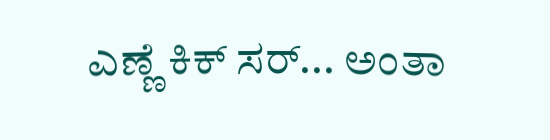ಎಣ್ಣೆ ಕಿಕ್ ಸರ್‌... ಅಂತಾ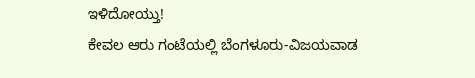ಇಳಿದೋಯ್ತು!
ಕೇವಲ ಆರು ಗಂಟೆಯಲ್ಲಿ ಬೆಂಗಳೂರು-ವಿಜಯವಾಡ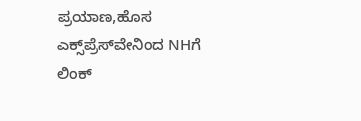ಪ್ರಯಾಣ,ಹೊಸ ಎಕ್ಸ್‌ಪ್ರೆಸ್‌ವೇ‌ನಿಂದ NHಗೆ ಲಿಂಕ್